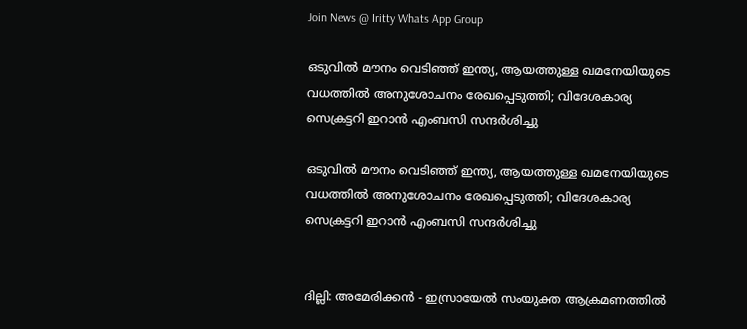Join News @ Iritty Whats App Group

ഒടുവിൽ മൗനം വെടിഞ്ഞ് ഇന്ത്യ, ആയത്തുള്ള ഖമനേയിയുടെ വധത്തിൽ അനുശോചനം രേഖപ്പെടുത്തി; വിദേശകാര്യ സെക്രട്ടറി ഇറാൻ എംബസി സന്ദർശിച്ചു

ഒടുവിൽ മൗനം വെടിഞ്ഞ് ഇന്ത്യ, ആയത്തുള്ള ഖമനേയിയുടെ വധത്തിൽ അനുശോചനം രേഖപ്പെടുത്തി; വിദേശകാര്യ സെക്രട്ടറി ഇറാൻ എംബസി സന്ദർശിച്ചു


ദില്ലി: അമേരിക്കൻ - ഇസ്രായേൽ സംയുക്ത ആക്രമണത്തിൽ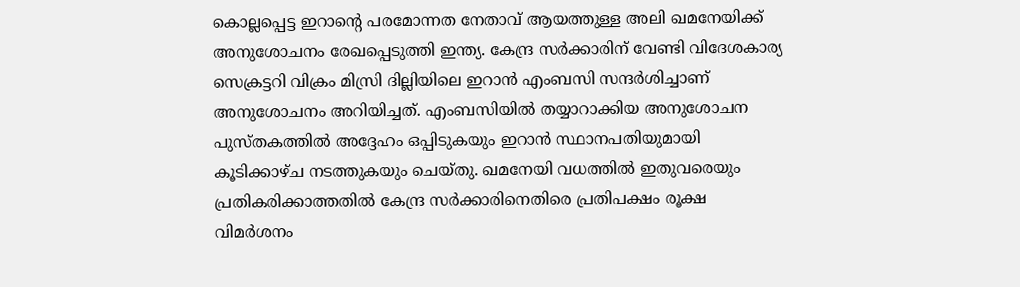കൊല്ലപ്പെട്ട ഇറാന്റെ പരമോന്നത നേതാവ് ആയത്തുള്ള അലി ഖമനേയിക്ക് അനുശോചനം രേഖപ്പെടുത്തി ഇന്ത്യ. കേന്ദ്ര സർക്കാരിന് വേണ്ടി വിദേശകാര്യ സെക്രട്ടറി വിക്രം മിസ്രി ദില്ലിയിലെ ഇറാൻ എംബസി സന്ദർശിച്ചാണ് അനുശോചനം അറിയിച്ചത്. എംബസിയിൽ തയ്യാറാക്കിയ അനുശോചന പുസ്തകത്തിൽ അദ്ദേഹം ഒപ്പിടുകയും ഇറാൻ സ്ഥാനപതിയുമായി കൂടിക്കാഴ്ച നടത്തുകയും ചെയ്തു. ഖമനേയി വധത്തിൽ ഇതുവരെയും പ്രതികരിക്കാത്തതിൽ കേന്ദ്ര സർക്കാരിനെതിരെ പ്രതിപക്ഷം രൂക്ഷ വിമ‍ർശനം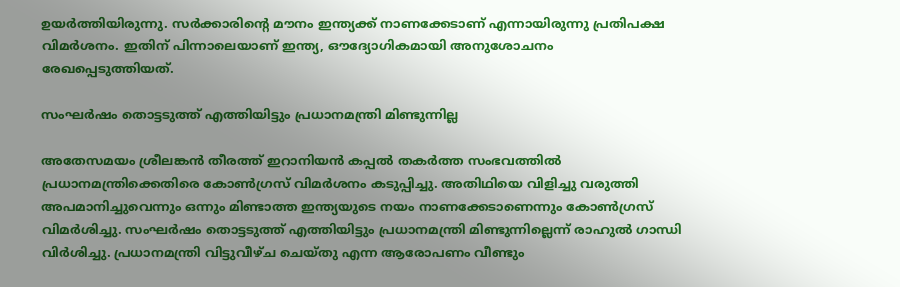ഉയർത്തിയിരുന്നു. സർക്കാരിന്റെ മൗനം ഇന്ത്യക്ക് നാണക്കേടാണ് എന്നായിരുന്നു പ്രതിപക്ഷ വിമർശനം. ഇതിന് പിന്നാലെയാണ് ഇന്ത്യ, ഔദ്യോഗികമായി അനുശോചനം രേഖപ്പെടുത്തിയത്.

സംഘർഷം തൊട്ടടുത്ത് എത്തിയിട്ടും പ്രധാനമന്ത്രി മിണ്ടുന്നില്ല

അതേസമയം ശ്രീലങ്കൻ തീരത്ത് ഇറാനിയൻ കപ്പൽ തകർത്ത സംഭവത്തിൽ പ്രധാനമന്ത്രിക്കെതിരെ കോൺഗ്രസ് വിമർശനം കടുപ്പിച്ചു. അതിഥിയെ വിളിച്ചു വരുത്തി അപമാനിച്ചുവെന്നും ഒന്നും മിണ്ടാത്ത ഇന്ത്യയുടെ നയം നാണക്കേടാണെന്നും കോൺഗ്രസ് വിമർശിച്ചു. സംഘർഷം തൊട്ടടുത്ത് എത്തിയിട്ടും പ്രധാനമന്ത്രി മിണ്ടുന്നില്ലെന്ന് രാഹുൽ ഗാന്ധി വിർശിച്ചു. പ്രധാനമന്ത്രി വിട്ടുവീഴ്ച ചെയ്തു എന്ന ആരോപണം വീണ്ടും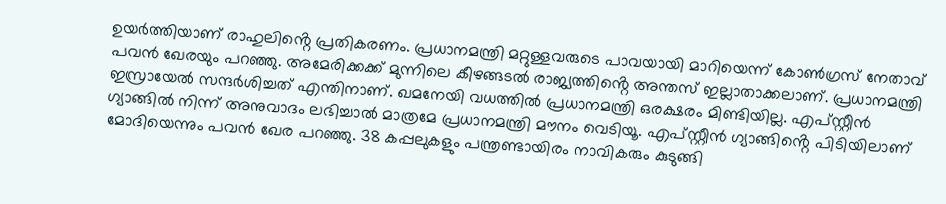ഉയർത്തിയാണ് രാഹുലിൻ്റെ പ്രതികരണം. പ്രധാനമന്ത്രി മറ്റുള്ളവരുടെ പാവയായി മാറിയെന്ന് കോൺഗ്രസ് നേതാവ് പവൻ ഖേരയും പറഞ്ഞു. അമേരിക്കക്ക് മുന്നിലെ കീഴങ്ങടൽ രാജ്യത്തിൻ്റെ അന്തസ് ഇല്ലാതാക്കലാണ്. പ്രധാനമന്ത്രി ഇസ്രായേൽ സന്ദർശിച്ചത് എന്തിനാണ്. ഖമനേയി വധത്തിൽ പ്രധാനമന്ത്രി ഒരക്ഷരം മിണ്ടിയില്ല. എപ്സ്റ്റീൻ ഗ്യാങ്ങിൽ നിന്ന് അനുവാദം ലഭിച്ചാൽ മാത്രമേ പ്രധാനമന്ത്രി മൗനം വെടിയൂ. എപ്സ്റ്റീൻ ഗ്യാങ്ങിൻ്റെ പിടിയിലാണ് മോദിയെന്നും പവൻ ഖേര പറഞ്ഞു. 38 കപ്പലുകളും പന്ത്രണ്ടായിരം നാവികരും കുടുങ്ങി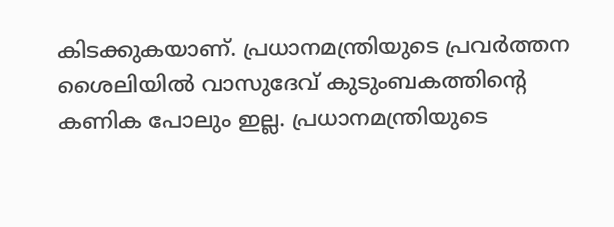കിടക്കുകയാണ്. പ്രധാനമന്ത്രിയുടെ പ്രവർത്തന ശൈലിയിൽ വാസുദേവ് കുടുംബകത്തിന്റെ കണിക പോലും ഇല്ല. പ്രധാനമന്ത്രിയുടെ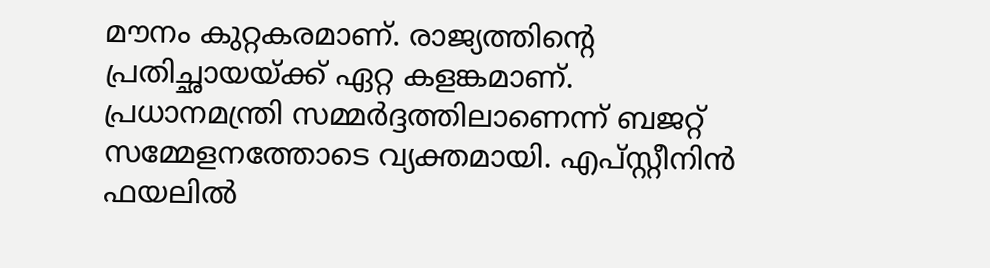മൗനം കുറ്റകരമാണ്. രാജ്യത്തിന്റെ പ്രതിച്ഛായയ്ക്ക് ഏറ്റ കളങ്കമാണ്. പ്രധാനമന്ത്രി സമ്മർദ്ദത്തിലാണെന്ന് ബജറ്റ് സമ്മേളനത്തോടെ വ്യക്തമായി. എപ്സ്റ്റീനിൻ ഫയലിൽ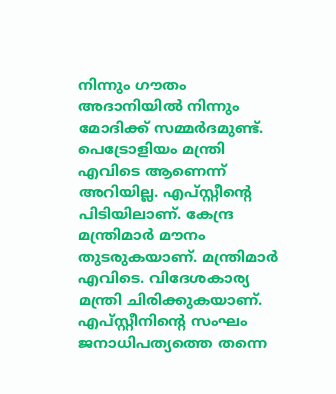നിന്നും ഗൗതം അദാനിയിൽ നിന്നും മോദിക്ക് സമ്മർദമുണ്ട്. പെട്രോളിയം മന്ത്രി എവിടെ ആണെന്ന് അറിയില്ല. എപ്സ്റ്റീൻ്റെ പിടിയിലാണ്. കേന്ദ്ര മന്ത്രിമാർ മൗനം തുടരുകയാണ്. മന്ത്രിമാർ എവിടെ. വിദേശകാര്യ മന്ത്രി ചിരിക്കുകയാണ്. എപ്സ്റ്റീനിൻ്റെ സംഘം ജനാധിപത്യത്തെ തന്നെ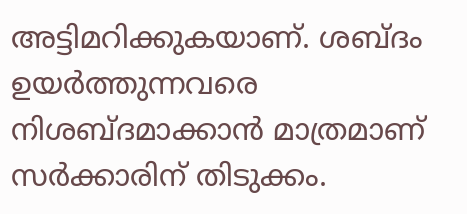അട്ടിമറിക്കുകയാണ്. ശബ്ദം ഉയർത്തുന്നവരെ നിശബ്ദമാക്കാൻ മാത്രമാണ് സർക്കാരിന് തിടുക്കം.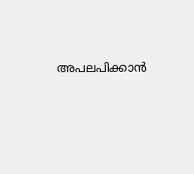അപലപിക്കാൻ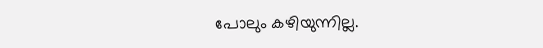പോലും കഴിയുന്നില്ല.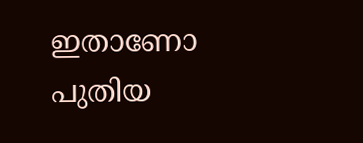ഇതാണോ പുതിയ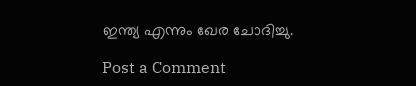ഇന്ത്യ എന്നും ഖേര ചോദിച്ചു.

Post a Comment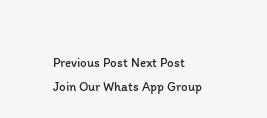Previous Post Next Post
Join Our Whats App Group